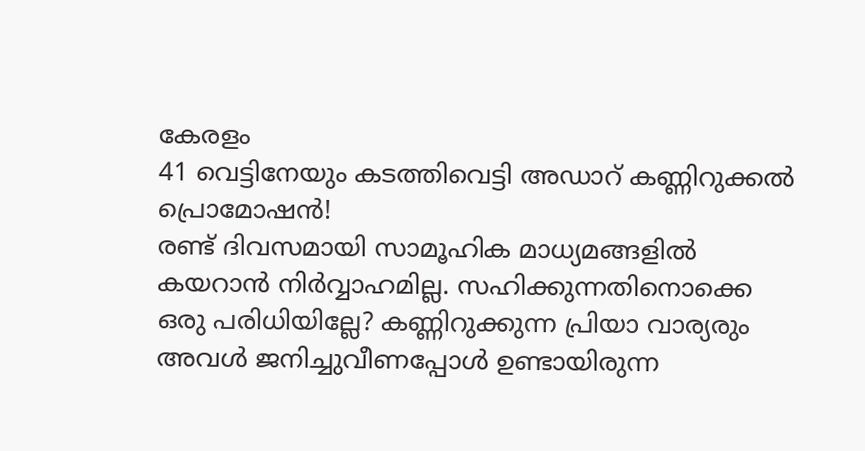കേരളം
41 വെട്ടിനേയും കടത്തിവെട്ടി അഡാറ് കണ്ണിറുക്കൽ പ്രൊമോഷൻ!
രണ്ട് ദിവസമായി സാമൂഹിക മാധ്യമങ്ങളിൽ കയറാൻ നിർവ്വാഹമില്ല. സഹിക്കുന്നതിനൊക്കെ ഒരു പരിധിയില്ലേ? കണ്ണിറുക്കുന്ന പ്രിയാ വാര്യരും അവൾ ജനിച്ചുവീണപ്പോൾ ഉണ്ടായിരുന്ന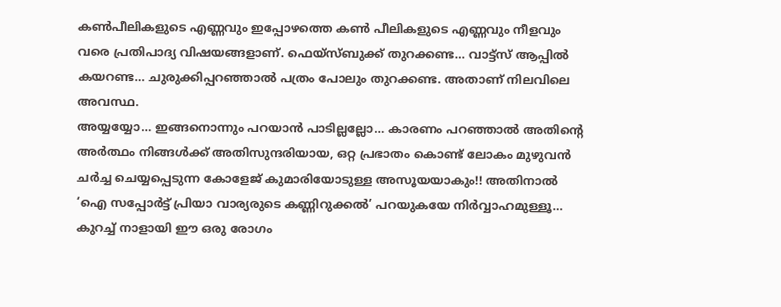കൺപീലികളുടെ എണ്ണവും ഇപ്പോഴത്തെ കൺ പീലികളുടെ എണ്ണവും നീളവും വരെ പ്രതിപാദ്യ വിഷയങ്ങളാണ്. ഫെയ്സ്ബുക്ക് തുറക്കണ്ട… വാട്ട്സ് ആപ്പിൽ കയറണ്ട… ചുരുക്കിപ്പറഞ്ഞാൽ പത്രം പോലും തുറക്കണ്ട. അതാണ് നിലവിലെ അവസ്ഥ.
അയ്യയ്യോ… ഇങ്ങനൊന്നും പറയാൻ പാടില്ലല്ലോ… കാരണം പറഞ്ഞാൽ അതിന്റെ അർത്ഥം നിങ്ങൾക്ക് അതിസുന്ദരിയായ, ഒറ്റ പ്രഭാതം കൊണ്ട് ലോകം മുഴുവൻ ചർച്ച ചെയ്യപ്പെടുന്ന കോളേജ് കുമാരിയോടുള്ള അസൂയയാകും!! അതിനാൽ ‘ഐ സപ്പോർട്ട് പ്രിയാ വാര്യരുടെ കണ്ണിറുക്കൽ’ പറയുകയേ നിർവ്വാഹമുള്ളൂ… കുറച്ച് നാളായി ഈ ഒരു രോഗം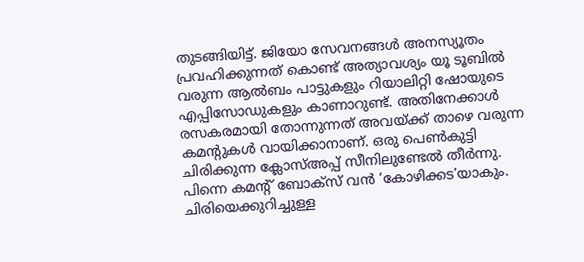തുടങ്ങിയിട്ട്. ജിയോ സേവനങ്ങൾ അനസ്യൂതം പ്രവഹിക്കുന്നത് കൊണ്ട് അത്യാവശ്യം യൂ ടൂബിൽ വരുന്ന ആൽബം പാട്ടുകളും റിയാലിറ്റി ഷോയുടെ എപ്പിസോഡുകളും കാണാറുണ്ട്. അതിനേക്കാൾ രസകരമായി തോന്നുന്നത് അവയ്ക്ക് താഴെ വരുന്ന കമന്റുകൾ വായിക്കാനാണ്. ഒരു പെൺകുട്ടി ചിരിക്കുന്ന ക്ലോസ്അപ്പ് സീനിലുണ്ടേൽ തീർന്നു. പിന്നെ കമന്റ് ബോക്സ് വൻ ‘കോഴിക്കട’യാകും. ചിരിയെക്കുറിച്ചുള്ള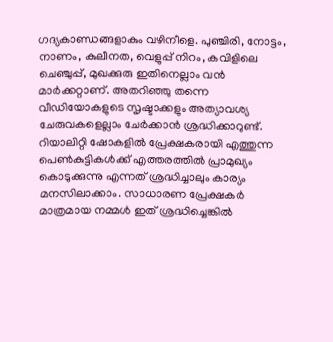ഗദ്യകാണ്ഡങ്ങളാകും വഴിനീളെ. പുഞ്ചിരി, നോട്ടം, നാണം, കുലീനത, വെളുപ്പ് നിറം, കവിളിലെ ചെഞ്ചുപ്പ്, മുഖക്കുരു ഇതിനെല്ലാം വൻ മാർക്കറ്റാണ്. അതറിഞ്ഞു തന്നെ വീഡിയോകളുടെ സൃഷ്ടാക്കളും അത്യാവശ്യ ചേരുവകളെല്ലാം ചേർക്കാൻ ശ്രദ്ധിക്കാറുണ്ട്. റിയാലിറ്റി ഷോകളിൽ പ്രേക്ഷകരായി എത്തുന്ന പെൺകുട്ടികൾക്ക് എത്തരത്തിൽ പ്രാമുഖ്യം കൊടുക്കുന്നു എന്നത് ശ്രദ്ധിച്ചാലും കാര്യം മനസിലാക്കാം. സാധാരണ പ്രേക്ഷകർ മാത്രമായ നമ്മൾ ഇത് ശ്രദ്ധിച്ചെങ്കിൽ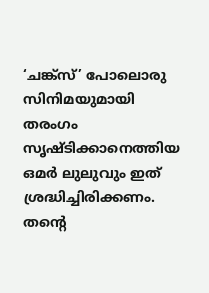‘ചങ്ക്സ്’ പോലൊരു സിനിമയുമായി തരംഗം സൃഷ്ടിക്കാനെത്തിയ ഒമർ ലുലുവും ഇത് ശ്രദ്ധിച്ചിരിക്കണം. തന്റെ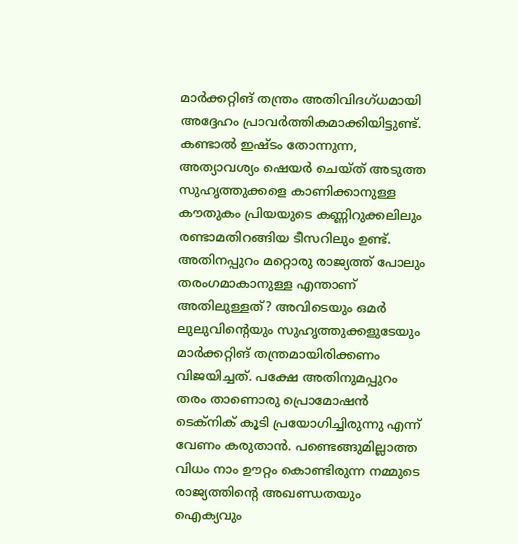മാർക്കറ്റിങ് തന്ത്രം അതിവിദഗ്ധമായി അദ്ദേഹം പ്രാവർത്തികമാക്കിയിട്ടുണ്ട്.
കണ്ടാൽ ഇഷ്ടം തോന്നുന്ന, അത്യാവശ്യം ഷെയർ ചെയ്ത് അടുത്ത സുഹൃത്തുക്കളെ കാണിക്കാനുള്ള കൗതുകം പ്രിയയുടെ കണ്ണിറുക്കലിലും രണ്ടാമതിറങ്ങിയ ടീസറിലും ഉണ്ട്. അതിനപ്പുറം മറ്റൊരു രാജ്യത്ത് പോലും തരംഗമാകാനുള്ള എന്താണ് അതിലുള്ളത്? അവിടെയും ഒമർ ലുലുവിന്റെയും സുഹൃത്തുക്കളുടേയും മാർക്കറ്റിങ് തന്ത്രമായിരിക്കണം വിജയിച്ചത്. പക്ഷേ അതിനുമപ്പുറം തരം താണൊരു പ്രൊമോഷൻ ടെക്നിക് കൂടി പ്രയോഗിച്ചിരുന്നു എന്ന് വേണം കരുതാൻ. പണ്ടെങ്ങുമില്ലാത്ത വിധം നാം ഊറ്റം കൊണ്ടിരുന്ന നമ്മുടെ രാജ്യത്തിന്റെ അഖണ്ഡതയും ഐക്യവും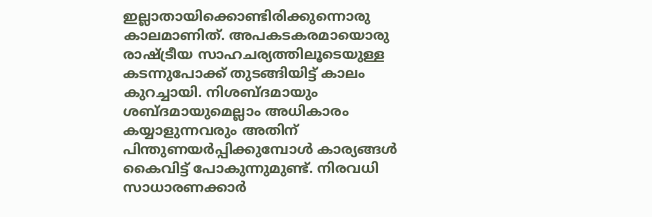ഇല്ലാതായിക്കൊണ്ടിരിക്കുന്നൊരു കാലമാണിത്. അപകടകരമായൊരു രാഷ്ട്രീയ സാഹചര്യത്തിലൂടെയുള്ള കടന്നുപോക്ക് തുടങ്ങിയിട്ട് കാലം കുറച്ചായി. നിശബ്ദമായും ശബ്ദമായുമെല്ലാം അധികാരം കയ്യാളുന്നവരും അതിന് പിന്തുണയർപ്പിക്കുമ്പോൾ കാര്യങ്ങൾ കൈവിട്ട് പോകുന്നുമുണ്ട്. നിരവധി സാധാരണക്കാർ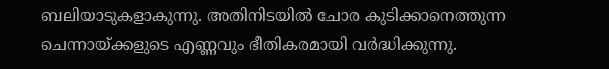ബലിയാടുകളാകുന്നു. അതിനിടയിൽ ചോര കുടിക്കാനെത്തുന്ന ചെന്നായ്ക്കളുടെ എണ്ണവും ഭീതികരമായി വർദ്ധിക്കുന്നു.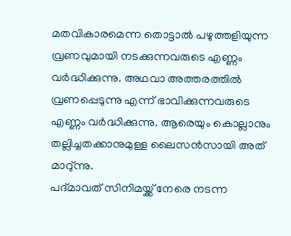മതവികാരമെന്ന തൊട്ടാൽ പഴുത്തളിയുന്ന വ്രണവുമായി നടക്കുന്നവരുടെ എണ്ണം വർദ്ധിക്കുന്നു. അഥവാ അത്തരത്തിൽ വ്രണപ്പെടുന്നു എന്ന് ഭാവിക്കുന്നവരുടെ എണ്ണം വർദ്ധിക്കുന്നു. ആരെയും കൊല്ലാനും തല്ലിച്ചതക്കാനുമുള്ള ലൈസൻസായി അത് മാറു്ന്നു.
പദ്മാവത് സിനിമയ്ക്ക് നേരെ നടന്ന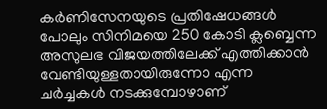കർണിസേനയുടെ പ്രതിഷേധങ്ങൾ പോലും സിനിമയെ 250 കോടി ക്ലബ്ബെന്ന അസുലഭ വിജയത്തിലേക്ക് എത്തിക്കാൻ വേണ്ടിയുള്ളതായിരുന്നോ എന്ന ചർച്ചകൾ നടക്കുമ്പോഴാണ്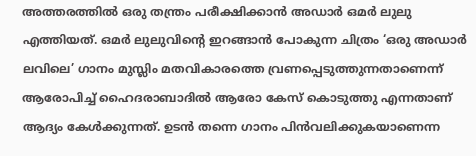അത്തരത്തിൽ ഒരു തന്ത്രം പരീക്ഷിക്കാൻ അഡാർ ഒമർ ലുലു എത്തിയത്. ഒമർ ലുലുവിന്റെ ഇറങ്ങാൻ പോകുന്ന ചിത്രം ‘ഒരു അഡാർ ലവിലെ’ ഗാനം മുസ്ലിം മതവികാരത്തെ വ്രണപ്പെടുത്തുന്നതാണെന്ന് ആരോപിച്ച് ഹൈദരാബാദിൽ ആരോ കേസ് കൊടുത്തു എന്നതാണ് ആദ്യം കേൾക്കുന്നത്. ഉടൻ തന്നെ ഗാനം പിൻവലിക്കുകയാണെന്ന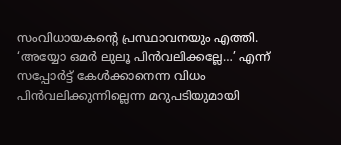സംവിധായകന്റെ പ്രസ്ഥാവനയും എത്തി. ‘അയ്യോ ഒമർ ലുലൂ പിൻവലിക്കല്ലേ…’ എന്ന് സപ്പോർട്ട് കേൾക്കാനെന്ന വിധം പിൻവലിക്കുന്നില്ലെന്ന മറുപടിയുമായി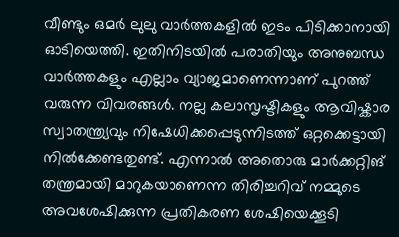വീണ്ടും ഒമർ ലുലു വാർത്തകളിൽ ഇടം പിടിക്കാനായി ഓടിയെത്തി. ഇതിനിടയിൽ പരാതിയും അനുബന്ധ വാർത്തകളും എല്ലാം വ്യാജമാണെന്നാണ് പുറത്ത് വരുന്ന വിവരങ്ങൾ. നല്ല കലാസൃഷ്ടികളും ആവിഷ്കാര സ്വാതന്ത്ര്യവും നിഷേധിക്കപ്പെടുന്നിടത്ത് ഒറ്റക്കെട്ടായി നിൽക്കേണ്ടതുണ്ട്. എന്നാൽ അതൊരു മാർക്കറ്റിങ് തന്ത്രമായി മാറുകയാണെന്ന തിരിച്ചറിവ് നമ്മുടെ അവശേഷിക്കുന്ന പ്രതികരണ ശേഷിയെക്കൂടി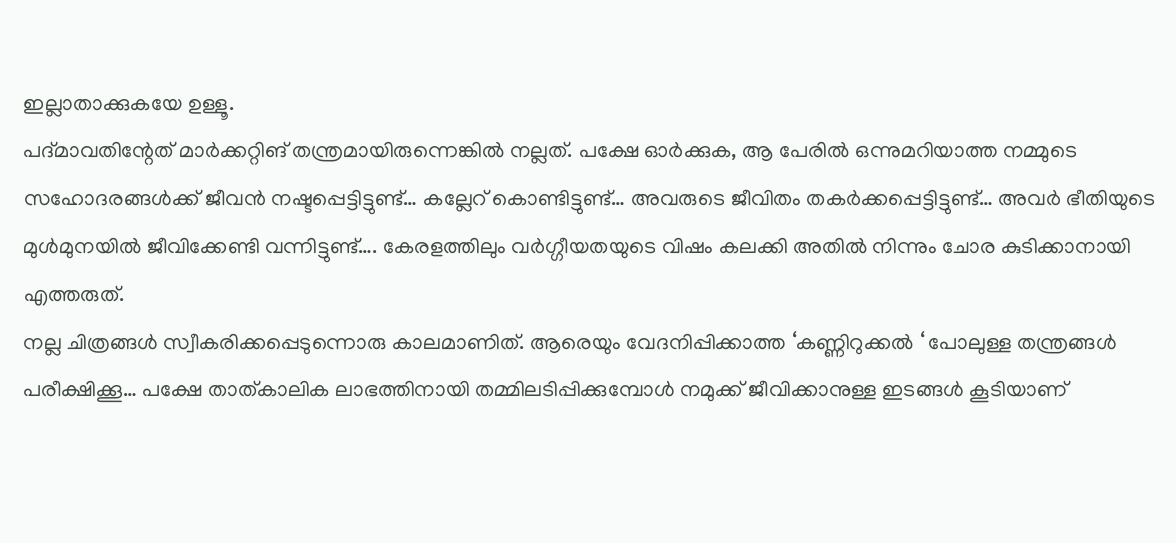ഇല്ലാതാക്കുകയേ ഉള്ളൂ.
പദ്മാവതിന്റേത് മാർക്കറ്റിങ് തന്ത്രമായിരുന്നെങ്കിൽ നല്ലത്. പക്ഷേ ഓർക്കുക, ആ പേരിൽ ഒന്നുമറിയാത്ത നമ്മുടെ സഹോദരങ്ങൾക്ക് ജീവൻ നഷ്ടപ്പെട്ടിട്ടുണ്ട്… കല്ലേറ് കൊണ്ടിട്ടുണ്ട്… അവരുടെ ജീവിതം തകർക്കപ്പെട്ടിട്ടുണ്ട്… അവർ ഭീതിയുടെ മുൾമുനയിൽ ജീവിക്കേണ്ടി വന്നിട്ടുണ്ട്…. കേരളത്തിലും വർഗ്ഗീയതയുടെ വിഷം കലക്കി അതിൽ നിന്നും ചോര കുടിക്കാനായി എത്തരുത്.
നല്ല ചിത്രങ്ങൾ സ്വീകരിക്കപ്പെടുന്നൊരു കാലമാണിത്. ആരെയും വേദനിപ്പിക്കാത്ത ‘കണ്ണിറുക്കൽ ‘ പോലുള്ള തന്ത്രങ്ങൾ പരീക്ഷിക്കൂ… പക്ഷേ താത്കാലിക ലാഭത്തിനായി തമ്മിലടിപ്പിക്കുമ്പോൾ നമുക്ക് ജീവിക്കാനുള്ള ഇടങ്ങൾ കൂടിയാണ്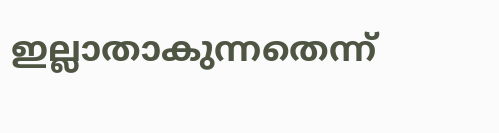ഇല്ലാതാകുന്നതെന്ന്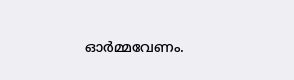ഓർമ്മവേണം.